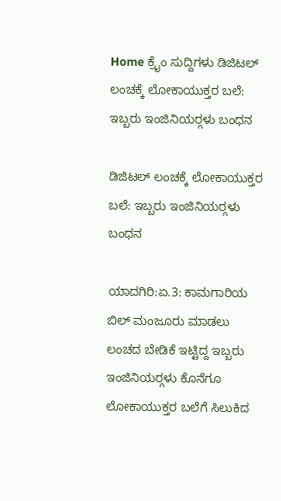Home ಕ್ರೈಂ ಸುದ್ದಿಗಳು ಡಿಜಿಟಲ್ ಲಂಚಕ್ಕೆ ಲೋಕಾಯುಕ್ತರ ಬಲೆ: ಇಬ್ಬರು ಇಂಜಿನಿಯರ್‍ಗಳು ಬಂಧನ

ಡಿಜಿಟಲ್ ಲಂಚಕ್ಕೆ ಲೋಕಾಯುಕ್ತರ ಬಲೆ: ಇಬ್ಬರು ಇಂಜಿನಿಯರ್‍ಗಳು ಬಂಧನ

ಯಾದಗಿರಿ:ಏ.3: ಕಾಮಗಾರಿಯ ಬಿಲ್ ಮಂಜೂರು ಮಾಡಲು ಲಂಚದ ಬೇಡಿಕೆ ಇಟ್ಟಿದ್ದ ಇಬ್ಬರು ಇಂಜಿನಿಯರ್‍ಗಳು ಕೊನೆಗೂ ಲೋಕಾಯುಕ್ತರ ಬಲೆಗೆ ಸಿಲುಕಿದ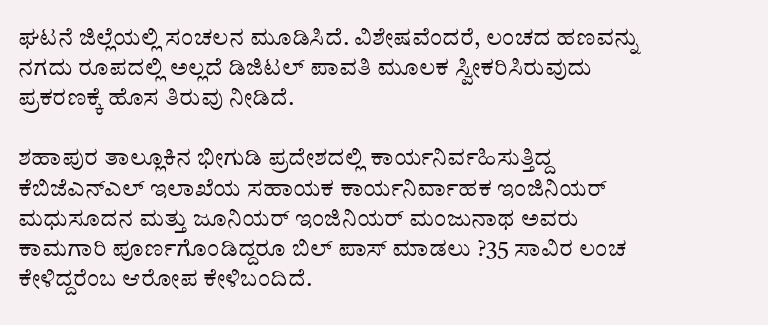ಘಟನೆ ಜಿಲ್ಲೆಯಲ್ಲಿ ಸಂಚಲನ ಮೂಡಿಸಿದೆ. ವಿಶೇಷವೆಂದರೆ, ಲಂಚದ ಹಣವನ್ನು ನಗದು ರೂಪದಲ್ಲಿ ಅಲ್ಲದೆ ಡಿಜಿಟಲ್ ಪಾವತಿ ಮೂಲಕ ಸ್ವೀಕರಿಸಿರುವುದು ಪ್ರಕರಣಕ್ಕೆ ಹೊಸ ತಿರುವು ನೀಡಿದೆ.

ಶಹಾಪುರ ತಾಲ್ಲೂಕಿನ ಭೀಗುಡಿ ಪ್ರದೇಶದಲ್ಲಿ ಕಾರ್ಯನಿರ್ವಹಿಸುತ್ತಿದ್ದ ಕೆಬಿಜೆಎನ್‍ಎಲ್ ಇಲಾಖೆಯ ಸಹಾಯಕ ಕಾರ್ಯನಿರ್ವಾಹಕ ಇಂಜಿನಿಯರ್ ಮಧುಸೂದನ ಮತ್ತು ಜೂನಿಯರ್ ಇಂಜಿನಿಯರ್ ಮಂಜುನಾಥ ಅವರು ಕಾಮಗಾರಿ ಪೂರ್ಣಗೊಂಡಿದ್ದರೂ ಬಿಲ್ ಪಾಸ್ ಮಾಡಲು ?35 ಸಾವಿರ ಲಂಚ ಕೇಳಿದ್ದರೆಂಬ ಆರೋಪ ಕೇಳಿಬಂದಿದೆ.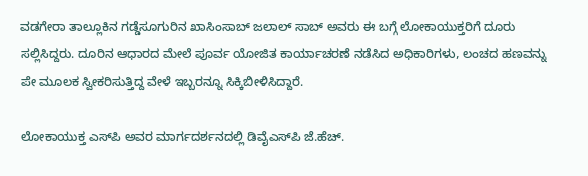ವಡಗೇರಾ ತಾಲ್ಲೂಕಿನ ಗಡ್ಡೆಸೂಗುರಿನ ಖಾಸಿಂಸಾಬ್ ಜಲಾಲ್ ಸಾಬ್ ಅವರು ಈ ಬಗ್ಗೆ ಲೋಕಾಯುಕ್ತರಿಗೆ ದೂರು ಸಲ್ಲಿಸಿದ್ದರು. ದೂರಿನ ಆಧಾರದ ಮೇಲೆ ಪೂರ್ವ ಯೋಜಿತ ಕಾರ್ಯಾಚರಣೆ ನಡೆಸಿದ ಅಧಿಕಾರಿಗಳು, ಲಂಚದ ಹಣವನ್ನು ಪೇ ಮೂಲಕ ಸ್ವೀಕರಿಸುತ್ತಿದ್ದ ವೇಳೆ ಇಬ್ಬರನ್ನೂ ಸಿಕ್ಕಿಬೀಳಿಸಿದ್ದಾರೆ.

ಲೋಕಾಯುಕ್ತ ಎಸ್‍ಪಿ ಅವರ ಮಾರ್ಗದರ್ಶನದಲ್ಲಿ ಡಿವೈಎಸ್‍ಪಿ ಜೆ.ಹೆಚ್.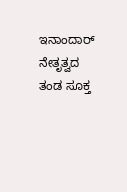ಇನಾಂದಾರ್ ನೇತೃತ್ವದ ತಂಡ ಸೂಕ್ತ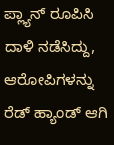ಪ್ಲ್ಯಾನ್ ರೂಪಿಸಿ ದಾಳಿ ನಡೆಸಿದ್ದು, ಆರೋಪಿಗಳನ್ನು ರೆಡ್ ಹ್ಯಾಂಡ್ ಆಗಿ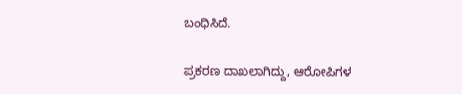ಬಂಧಿಸಿದೆ.

ಪ್ರಕರಣ ದಾಖಲಾಗಿದ್ದು, ಆರೋಪಿಗಳ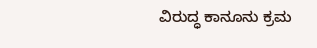ವಿರುದ್ಧ ಕಾನೂನು ಕ್ರಮ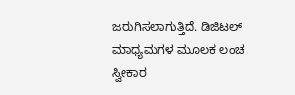ಜರುಗಿಸಲಾಗುತ್ತಿದೆ. ಡಿಜಿಟಲ್ ಮಾಧ್ಯಮಗಳ ಮೂಲಕ ಲಂಚ ಸ್ವೀಕಾರ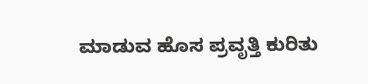ಮಾಡುವ ಹೊಸ ಪ್ರವೃತ್ತಿ ಕುರಿತು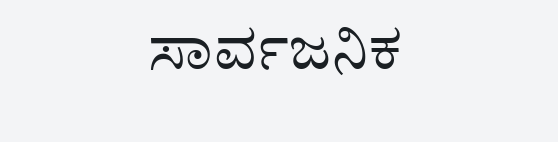ಸಾರ್ವಜನಿಕ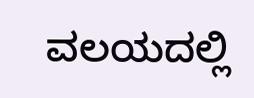ವಲಯದಲ್ಲಿ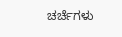ಚರ್ಚೆಗಳು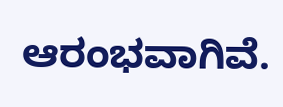ಆರಂಭವಾಗಿವೆ.